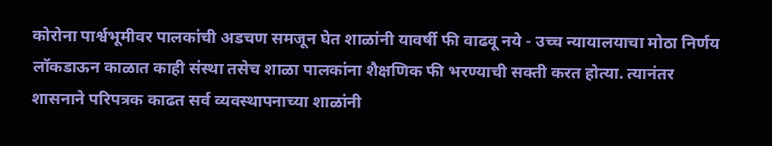कोरोना पार्श्वभूमीवर पालकांची अडचण समजून घेत शाळांनी यावर्षी फी वाढवू नये - उच्च न्यायालयाचा मोठा निर्णय
लॉकडाऊन काळात काही संस्था तसेच शाळा पालकांना शैक्षणिक फी भरण्याची सक्ती करत होत्या. त्यानंतर शासनाने परिपत्रक काढत सर्व व्यवस्थापनाच्या शाळांनी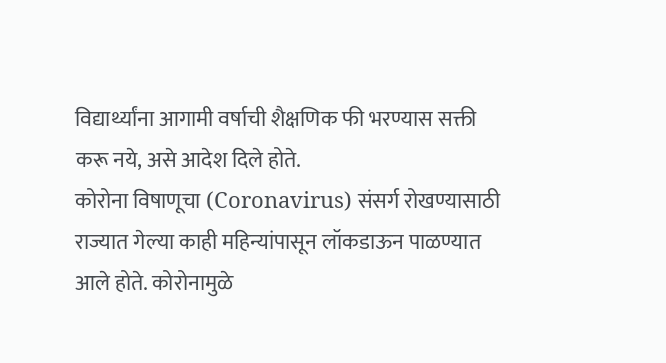विद्यार्थ्यांना आगामी वर्षाची शैक्षणिक फी भरण्यास सक्ती करू नये, असे आदेश दिले होते.
कोरोना विषाणूचा (Coronavirus) संसर्ग रोखण्यासाठी राज्यात गेल्या काही महिन्यांपासून लॉकडाऊन पाळण्यात आले होते. कोरोनामुळे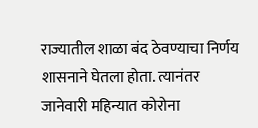राज्यातील शाळा बंद ठेवण्याचा निर्णय शासनाने घेतला होता. त्यानंतर जानेवारी महिन्यात कोरोना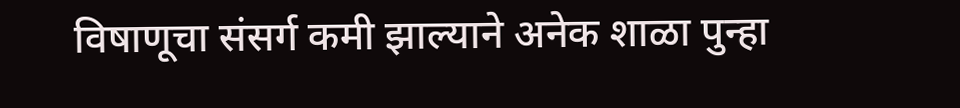विषाणूचा संसर्ग कमी झाल्याने अनेक शाळा पुन्हा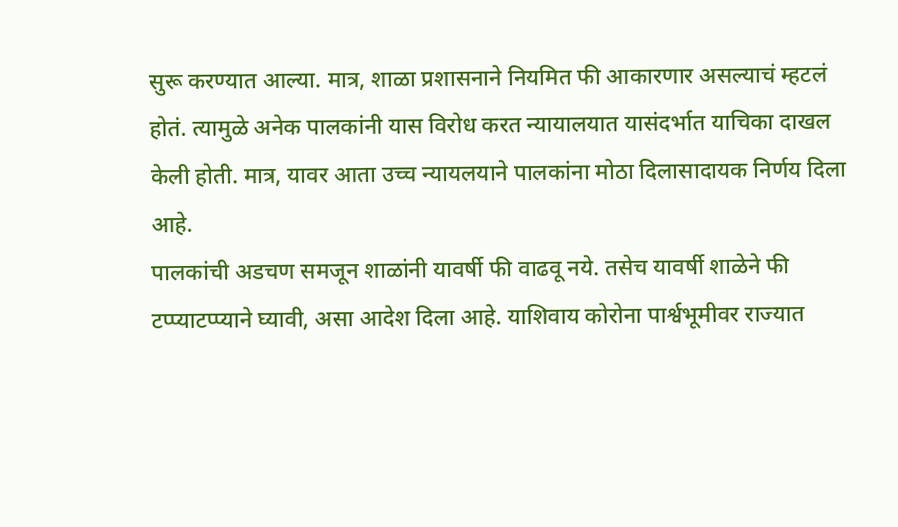सुरू करण्यात आल्या. मात्र, शाळा प्रशासनाने नियमित फी आकारणार असल्याचं म्हटलं होतं. त्यामुळे अनेक पालकांनी यास विरोध करत न्यायालयात यासंदर्भात याचिका दाखल केली होती. मात्र, यावर आता उच्च न्यायलयाने पालकांना मोठा दिलासादायक निर्णय दिला आहे.
पालकांची अडचण समजून शाळांनी यावर्षी फी वाढवू नये. तसेच यावर्षी शाळेने फी टप्प्याटप्प्याने घ्यावी, असा आदेश दिला आहे. याशिवाय कोरोना पार्श्वभूमीवर राज्यात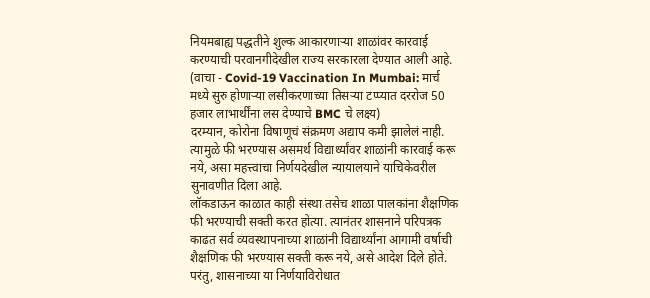नियमबाह्य पद्धतीने शुल्क आकारणाऱ्या शाळांवर कारवाई करण्याची परवानगीदेखील राज्य सरकारला देण्यात आली आहे. (वाचा - Covid-19 Vaccination In Mumbai: मार्च मध्ये सुरु होणाऱ्या लसीकरणाच्या तिसऱ्या टप्प्यात दररोज 50 हजार लाभार्थींना लस देण्याचे BMC चे लक्ष्य)
दरम्यान, कोरोना विषाणूचं संक्रमण अद्याप कमी झालेलं नाही. त्यामुळे फी भरण्यास असमर्थ विद्यार्थ्यांवर शाळांनी कारवाई करू नये, असा महत्त्वाचा निर्णयदेखील न्यायालयाने याचिकेवरील सुनावणीत दिला आहे.
लॉकडाऊन काळात काही संस्था तसेच शाळा पालकांना शैक्षणिक फी भरण्याची सक्ती करत होत्या. त्यानंतर शासनाने परिपत्रक काढत सर्व व्यवस्थापनाच्या शाळांनी विद्यार्थ्यांना आगामी वर्षाची शैक्षणिक फी भरण्यास सक्ती करू नये, असे आदेश दिले होते. परंतु, शासनाच्या या निर्णयाविरोधात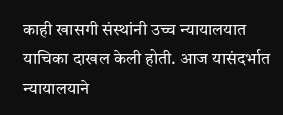काही खासगी संस्थांनी उच्च न्यायालयात याचिका दाखल केली होती. आज यासंदर्भात न्यायालयाने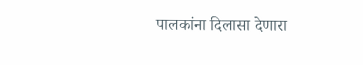पालकांना दिलासा देणारा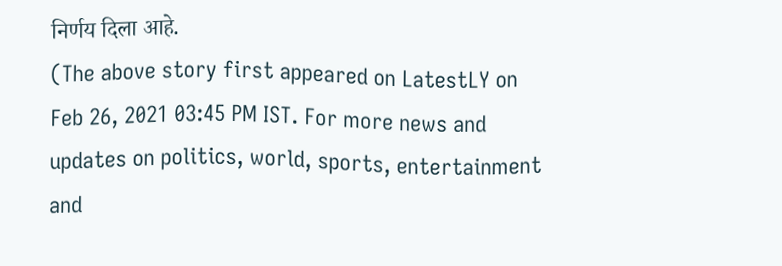निर्णय दिला आहे.
(The above story first appeared on LatestLY on Feb 26, 2021 03:45 PM IST. For more news and updates on politics, world, sports, entertainment and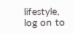lifestyle, log on to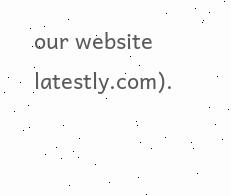our website latestly.com).